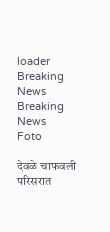loader
Breaking News
Breaking News
Foto

देवळे चाफवली परिसरात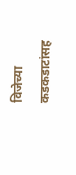विजेच्या कडकडाटांसह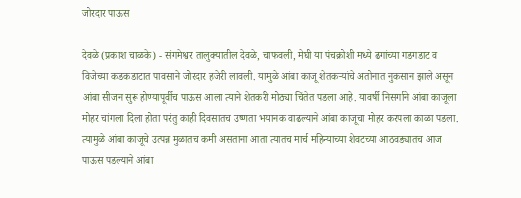जोरदार पाऊस

देवळे (प्रकाश चाळके) - संगमेश्वर तालुक्यातील देवळे, चाफवली, मेघी या पंचक्रोशी मध्ये ढगांच्या गडगडाट व विजेच्या कडकडाटात पावसाने जोरदार हजेरी लावली. यामुळे आंबा काजू शेतकऱ्यांचे अतोनात नुकसान झाले असून आंबा सीजन सुरू होण्यापूर्वीच पाऊस आला त्याने शेतकरी मोठ्या चिंतेत पडला आहे. यावर्षी निसर्गाने आंबा काजूला मोहर चांगला दिला होता परंतु काही दिवसातच उष्णता भयानक वाढल्याने आंबा काजूचा मोहर करपला काळा पडला. त्यामुळे आंबा काजूचे उत्पन्न मुळातच कमी असताना आता त्यातच मार्च महिन्याच्या शेवटच्या आठवड्यातच आज पाऊस पडल्याने आंबा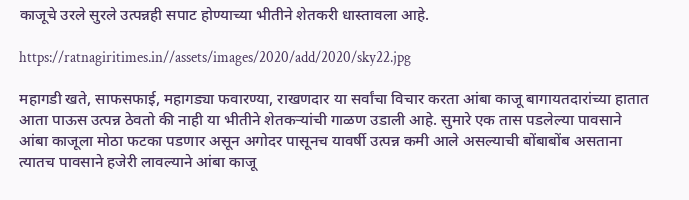काजूचे उरले सुरले उत्पन्नही सपाट होण्याच्या भीतीने शेतकरी धास्तावला आहे.

https://ratnagiritimes.in//assets/images/2020/add/2020/sky22.jpg

महागडी खते, साफसफाई, महागड्या फवारण्या, राखणदार या सर्वांचा विचार करता आंबा काजू बागायतदारांच्या हातात आता पाऊस उत्पन्न ठेवतो की नाही या भीतीने शेतकऱ्यांची गाळण उडाली आहे. सुमारे एक तास पडलेल्या पावसाने आंबा काजूला मोठा फटका पडणार असून अगोदर पासूनच यावर्षी उत्पन्न कमी आले असल्याची बोंबाबोंब असताना त्यातच पावसाने हजेरी लावल्याने आंबा काजू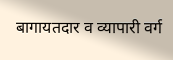बागायतदार व व्यापारी वर्ग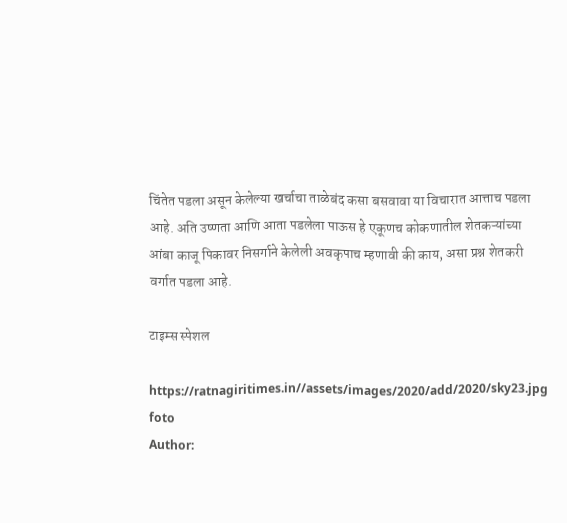चिंतेत पडला असून केलेल्या खर्चाचा ताळेबंद कसा बसवावा या विचारात आत्ताच पडला आहे. अति उष्णता आणि आता पडलेला पाऊस हे एकूणच कोकणातील शेतकऱ्यांच्या आंबा काजू पिकावर निसर्गाने केलेली अवकृपाच म्हणावी की काय, असा प्रश्न शेतकरी वर्गात पडला आहे.

टाइम्स स्पेशल

https://ratnagiritimes.in//assets/images/2020/add/2020/sky23.jpg
foto
Author: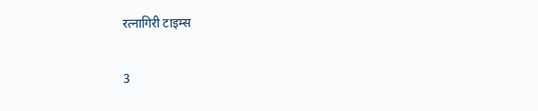रत्नागिरी टाइम्स

3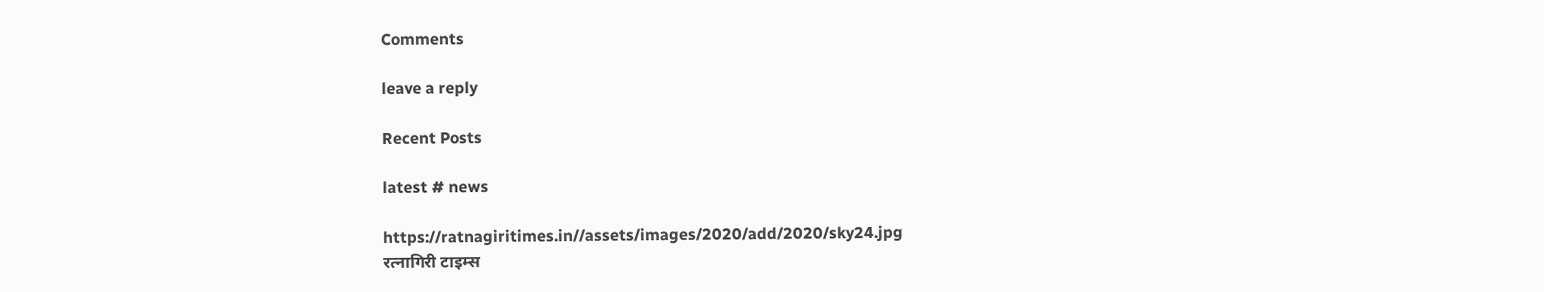Comments

leave a reply

Recent Posts

latest # news

https://ratnagiritimes.in//assets/images/2020/add/2020/sky24.jpg
रत्नागिरी टाइम्स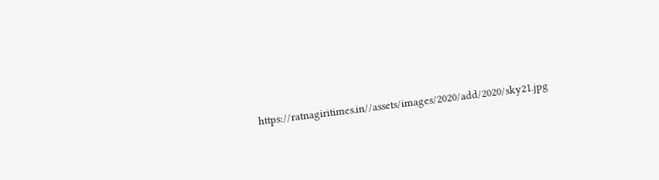https://ratnagiritimes.in//assets/images/2020/add/2020/sky21.jpg